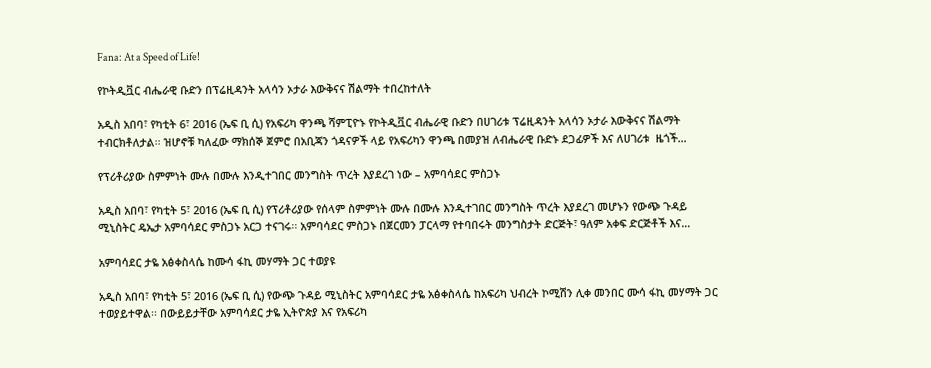Fana: At a Speed of Life!

የኮትዲቯር ብሔራዊ ቡድን በፕሬዚዳንት አላሳን ኦታራ እውቅናና ሽልማት ተበረከተለት

አዲስ አበባ፣ የካቲት 6፣ 2016 (ኤፍ ቢ ሲ) የአፍሪካ ዋንጫ ሻምፒዮኑ የኮትዲቯር ብሔራዊ ቡድን በሀገሪቱ ፕሬዚዳንት አላሳን ኦታራ እውቅናና ሽልማት ተብርክቶለታል፡፡ ዝሆኖቹ ካለፈው ማክሰኞ ጀምሮ በአቢጃን ጎዳናዎች ላይ የአፍሪካን ዋንጫ በመያዝ ለብሔራዊ ቡድኑ ደጋፊዎች እና ለሀገሪቱ  ዜጎች…

የፕሪቶሪያው ስምምነት ሙሉ በሙሉ እንዲተገበር መንግስት ጥረት እያደረገ ነው – አምባሳደር ምስጋኑ

አዲስ አበባ፣ የካቲት 5፣ 2016 (ኤፍ ቢ ሲ) የፕሪቶሪያው የሰላም ስምምነት ሙሉ በሙሉ እንዲተገበር መንግስት ጥረት እያደረገ መሆኑን የውጭ ጉዳይ ሚኒስትር ዴኤታ አምባሳደር ምስጋኑ አርጋ ተናገሩ፡፡ አምባሳደር ምስጋኑ በጀርመን ፓርላማ የተባበሩት መንግስታት ድርጅት፣ ዓለም አቀፍ ድርጅቶች እና…

አምባሳደር ታዬ አፅቀስላሴ ከሙሳ ፋኪ መሃማት ጋር ተወያዩ

አዲስ አበባ፣ የካቲት 5፣ 2016 (ኤፍ ቢ ሲ) የውጭ ጉዳይ ሚኒስትር አምባሳደር ታዬ አፅቀስላሴ ከአፍሪካ ህብረት ኮሚሽን ሊቀ መንበር ሙሳ ፋኪ መሃማት ጋር ተወያይተዋል፡፡ በውይይታቸው አምባሳደር ታዬ ኢትዮጵያ እና የአፍሪካ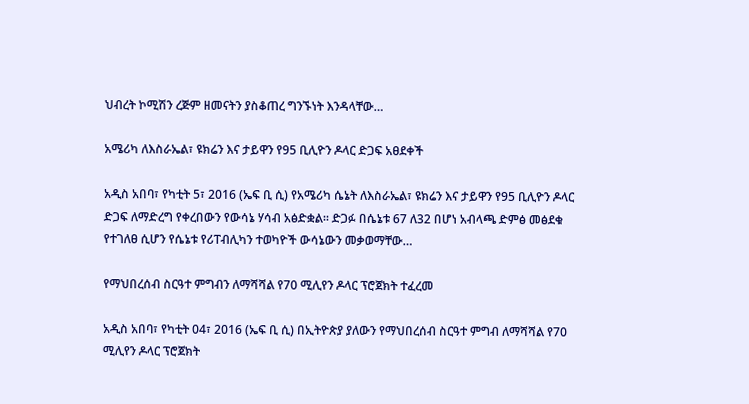ህብረት ኮሚሽን ረጅም ዘመናትን ያስቆጠረ ግንኙነት እንዳላቸው…

አሜሪካ ለእስራኤል፣ ዩክሬን እና ታይዋን የ95 ቢሊዮን ዶላር ድጋፍ አፀደቀች

አዲስ አበባ፣ የካቲት 5፣ 2016 (ኤፍ ቢ ሲ) የአሜሪካ ሴኔት ለእስራኤል፣ ዩክሬን እና ታይዋን የ95 ቢሊዮን ዶላር ድጋፍ ለማድረግ የቀረበውን የውሳኔ ሃሳብ አፅድቋል፡፡ ድጋፉ በሴኔቱ 67 ለ32 በሆነ አብላጫ ድምፅ መፅደቁ የተገለፀ ሲሆን የሴኔቱ የሪፐብሊካን ተወካዮች ውሳኔውን መቃወማቸው…

የማህበረሰብ ስርዓተ ምግብን ለማሻሻል የ70 ሚሊየን ዶላር ፕሮጀክት ተፈረመ

አዲስ አበባ፣ የካቲት 04፣ 2016 (ኤፍ ቢ ሲ) በኢትዮጵያ ያለውን የማህበረሰብ ስርዓተ ምግብ ለማሻሻል የ70 ሚሊየን ዶላር ፕሮጀክት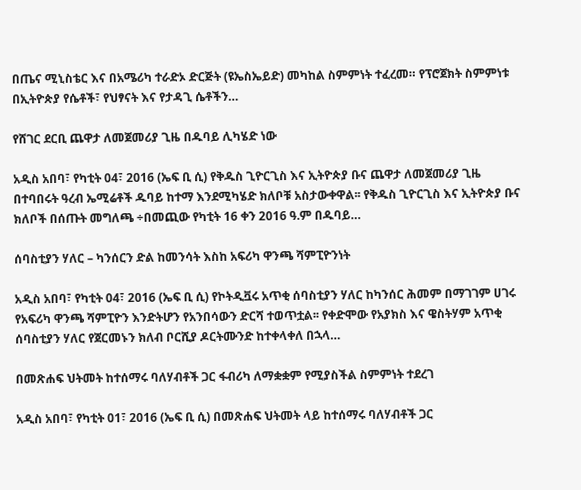በጤና ሚኒስቴር እና በአሜሪካ ተራድኦ ድርጅት (ዩኤስኤይድ) መካከል ስምምነት ተፈረመ። የፕሮጀክት ስምምነቱ በኢትዮጵያ የሴቶች፣ የህፃናት እና የታዳጊ ሴቶችን…

የሸገር ደርቢ ጨዋታ ለመጀመሪያ ጊዜ በዱባይ ሊካሄድ ነው

አዲስ አበባ፣ የካቲት 04፣ 2016 (ኤፍ ቢ ሲ) የቅዱስ ጊዮርጊስ እና ኢትዮጵያ ቡና ጨዋታ ለመጀመሪያ ጊዜ በተባበሩት ዓረብ ኤሚሬቶች ዱባይ ከተማ እንደሚካሄድ ክለቦቹ አስታውቀዋል፡፡ የቅዱስ ጊዮርጊስ እና ኢትዮጵያ ቡና ክለቦች በሰጡት መግለጫ ÷በመጪው የካቲት 16 ቀን 2016 ዓ.ም በዱባይ…

ሰባስቲያን ሃለር – ካንሰርን ድል ከመንሳት እስከ አፍሪካ ዋንጫ ሻምፒዮንነት

አዲስ አበባ፣ የካቲት 04፣ 2016 (ኤፍ ቢ ሲ) የኮትዲቯሩ አጥቂ ሰባስቲያን ሃለር ከካንሰር ሕመም በማገገም ሀገሩ የአፍሪካ ዋንጫ ሻምፒዮን እንድትሆን የአንበሳውን ድርሻ ተወጥቷል፡፡ የቀድሞው የአያክስ እና ዌስትሃም አጥቂ ሰባስቲያን ሃለር የጀርመኑን ክለብ ቦርሺያ ዶርትሙንድ ከተቀላቀለ በኋላ…

በመጽሐፍ ህትመት ከተሰማሩ ባለሃብቶች ጋር ፋብሪካ ለማቋቋም የሚያስችል ስምምነት ተደረገ

አዲስ አበባ፣ የካቲት 01፣ 2016 (ኤፍ ቢ ሲ) በመጽሐፍ ህትመት ላይ ከተሰማሩ ባለሃብቶች ጋር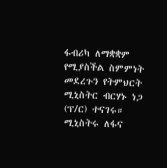ፋብሪካ ለማቋቋም የሚያስችል ስምምነት መደረጉን የትምህርት ሚኒስትር ብርሃኑ ነጋ (ፕ/ር) ተናገሩ። ሚኒስትሩ ለፋና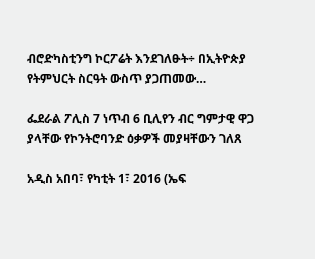ብሮድካስቲንግ ኮርፖሬት እንደገለፁት÷ በኢትዮጵያ የትምህርት ስርዓት ውስጥ ያጋጠመው…

ፌደራል ፖሊስ 7 ነጥብ 6 ቢሊየን ብር ግምታዊ ዋጋ ያላቸው የኮንትሮባንድ ዕቃዎች መያዛቸውን ገለጸ

አዲስ አበባ፣ የካቲት 1፣ 2016 (ኤፍ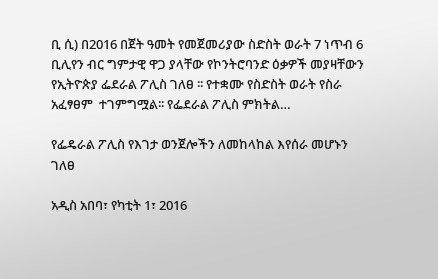ቢ ሲ) በ2016 በጀት ዓመት የመጀመሪያው ስድስት ወራት 7 ነጥብ 6 ቢሊየን ብር ግምታዊ ዋጋ ያላቸው የኮንትሮባንድ ዕቃዎች መያዛቸውን የኢትዮጵያ ፌደራል ፖሊስ ገለፀ ፡፡ የተቋሙ የስድስት ወራት የስራ አፈፃፀም  ተገምግሟል፡፡ የፌደራል ፖሊስ ምክትል…

የፌዴራል ፖሊስ የእገታ ወንጀሎችን ለመከላከል እየሰራ መሆኑን ገለፀ

አዲስ አበባ፣ የካቲት 1፣ 2016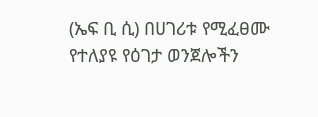(ኤፍ ቢ ሲ) በሀገሪቱ የሚፈፀሙ የተለያዩ የዕገታ ወንጀሎችን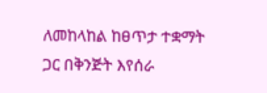ለመከላከል ከፀጥታ ተቋማት ጋር በቅንጅት እየሰራ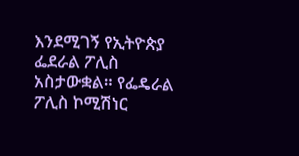እንደሚገኝ የኢትዮጵያ ፌደራል ፖሊስ አስታውቋል። የፌዴራል ፖሊስ ኮሚሽነር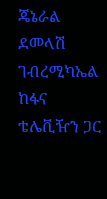ጄኔራል ደመላሽ ገብረሚካኤል ከፋና ቴሌቪዥን ጋር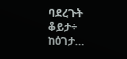ባደረጉት ቆይታ÷ ከዕገታ…